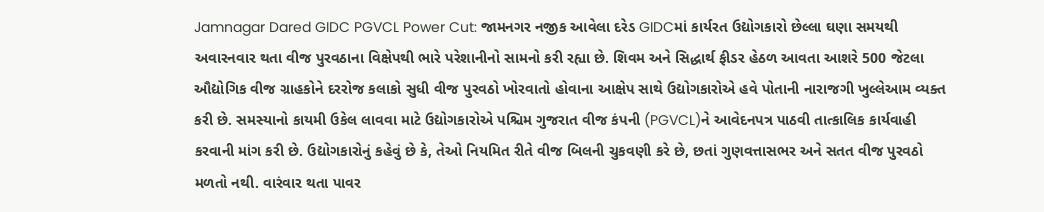Jamnagar Dared GIDC PGVCL Power Cut: જામનગર નજીક આવેલા દરેડ GIDCમાં કાર્યરત ઉદ્યોગકારો છેલ્લા ઘણા સમયથી અવારનવાર થતા વીજ પુરવઠાના વિક્ષેપથી ભારે પરેશાનીનો સામનો કરી રહ્યા છે. શિવમ અને સિદ્ધાર્થ ફીડર હેઠળ આવતા આશરે 500 જેટલા ઔદ્યોગિક વીજ ગ્રાહકોને દરરોજ કલાકો સુધી વીજ પુરવઠો ખોરવાતો હોવાના આક્ષેપ સાથે ઉદ્યોગકારોએ હવે પોતાની નારાજગી ખુલ્લેઆમ વ્યક્ત કરી છે. સમસ્યાનો કાયમી ઉકેલ લાવવા માટે ઉદ્યોગકારોએ પશ્ચિમ ગુજરાત વીજ કંપની (PGVCL)ને આવેદનપત્ર પાઠવી તાત્કાલિક કાર્યવાહી કરવાની માંગ કરી છે. ઉદ્યોગકારોનું કહેવું છે કે, તેઓ નિયમિત રીતે વીજ બિલની ચુકવણી કરે છે, છતાં ગુણવત્તાસભર અને સતત વીજ પુરવઠો મળતો નથી. વારંવાર થતા પાવર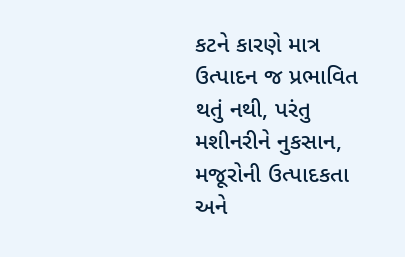કટને કારણે માત્ર ઉત્પાદન જ પ્રભાવિત થતું નથી, પરંતુ મશીનરીને નુકસાન, મજૂરોની ઉત્પાદકતા અને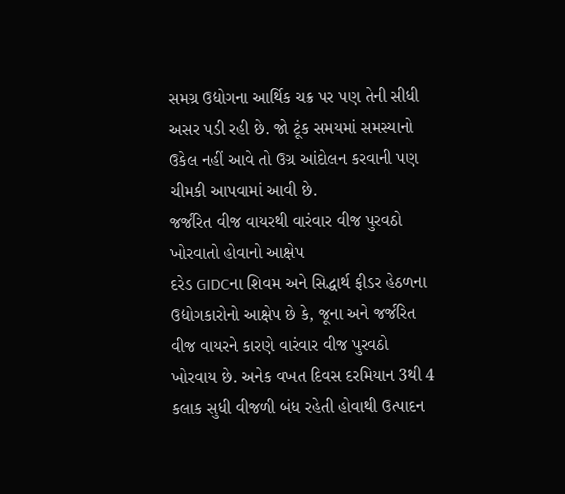સમગ્ર ઉદ્યોગના આર્થિક ચક્ર પર પણ તેની સીધી અસર પડી રહી છે. જો ટૂંક સમયમાં સમસ્યાનો ઉકેલ નહીં આવે તો ઉગ્ર આંદોલન કરવાની પણ ચીમકી આપવામાં આવી છે.
જર્જરિત વીજ વાયરથી વારંવાર વીજ પુરવઠો ખોરવાતો હોવાનો આક્ષેપ
દરેડ GIDCના શિવમ અને સિદ્ધાર્થ ફીડર હેઠળના ઉદ્યોગકારોનો આક્ષેપ છે કે, જૂના અને જર્જરિત વીજ વાયરને કારણે વારંવાર વીજ પુરવઠો ખોરવાય છે. અનેક વખત દિવસ દરમિયાન 3થી 4 કલાક સુધી વીજળી બંધ રહેતી હોવાથી ઉત્પાદન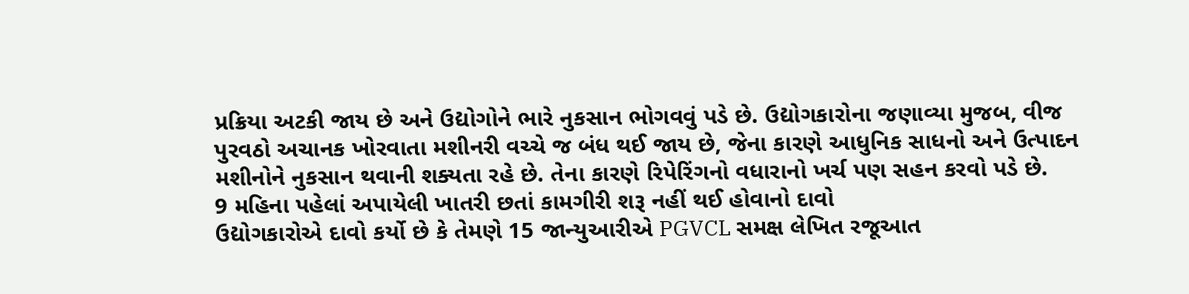પ્રક્રિયા અટકી જાય છે અને ઉદ્યોગોને ભારે નુકસાન ભોગવવું પડે છે. ઉદ્યોગકારોના જણાવ્યા મુજબ, વીજ પુરવઠો અચાનક ખોરવાતા મશીનરી વચ્ચે જ બંધ થઈ જાય છે, જેના કારણે આધુનિક સાધનો અને ઉત્પાદન મશીનોને નુકસાન થવાની શક્યતા રહે છે. તેના કારણે રિપેરિંગનો વધારાનો ખર્ચ પણ સહન કરવો પડે છે.
9 મહિના પહેલાં અપાયેલી ખાતરી છતાં કામગીરી શરૂ નહીં થઈ હોવાનો દાવો
ઉદ્યોગકારોએ દાવો કર્યો છે કે તેમણે 15 જાન્યુઆરીએ PGVCL સમક્ષ લેખિત રજૂઆત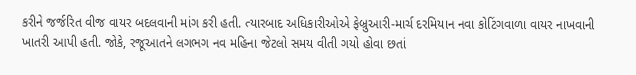કરીને જર્જરિત વીજ વાયર બદલવાની માંગ કરી હતી. ત્યારબાદ અધિકારીઓએ ફેબ્રુઆરી-માર્ચ દરમિયાન નવા કોટિંગવાળા વાયર નાખવાની ખાતરી આપી હતી. જોકે, રજૂઆતને લગભગ નવ મહિના જેટલો સમય વીતી ગયો હોવા છતાં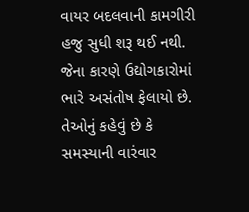વાયર બદલવાની કામગીરી હજુ સુધી શરૂ થઈ નથી. જેના કારણે ઉદ્યોગકારોમાં ભારે અસંતોષ ફેલાયો છે. તેઓનું કહેવું છે કે સમસ્યાની વારંવાર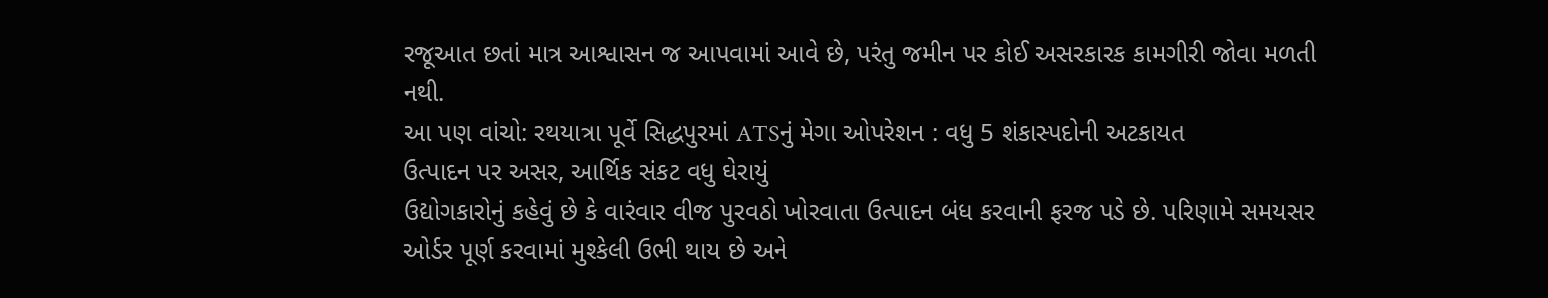રજૂઆત છતાં માત્ર આશ્વાસન જ આપવામાં આવે છે, પરંતુ જમીન પર કોઈ અસરકારક કામગીરી જોવા મળતી નથી.
આ પણ વાંચો: રથયાત્રા પૂર્વે સિદ્ધપુરમાં ATSનું મેગા ઓપરેશન : વધુ 5 શંકાસ્પદોની અટકાયત
ઉત્પાદન પર અસર, આર્થિક સંકટ વધુ ઘેરાયું
ઉદ્યોગકારોનું કહેવું છે કે વારંવાર વીજ પુરવઠો ખોરવાતા ઉત્પાદન બંધ કરવાની ફરજ પડે છે. પરિણામે સમયસર ઓર્ડર પૂર્ણ કરવામાં મુશ્કેલી ઉભી થાય છે અને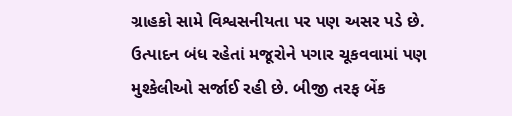ગ્રાહકો સામે વિશ્વસનીયતા પર પણ અસર પડે છે. ઉત્પાદન બંધ રહેતાં મજૂરોને પગાર ચૂકવવામાં પણ મુશ્કેલીઓ સર્જાઈ રહી છે. બીજી તરફ બેંક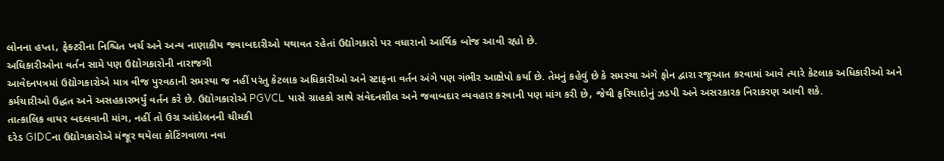લોનના હપ્તા, ફેક્ટરીના નિશ્ચિત ખર્ચ અને અન્ય નાણાકીય જવાબદારીઓ યથાવત રહેતાં ઉદ્યોગકારો પર વધારાનો આર્થિક બોજ આવી રહ્યો છે.
અધિકારીઓના વર્તન સામે પણ ઉદ્યોગકારોની નારાજગી
આવેદનપત્રમાં ઉદ્યોગકારોએ માત્ર વીજ પુરવઠાની સમસ્યા જ નહીં પરંતુ કેટલાક અધિકારીઓ અને સ્ટાફના વર્તન અંગે પણ ગંભીર આક્ષેપો કર્યા છે. તેમનું કહેવું છે કે સમસ્યા અંગે ફોન દ્વારા રજૂઆત કરવામાં આવે ત્યારે કેટલાક અધિકારીઓ અને કર્મચારીઓ ઉદ્ધત અને અસહકારભર્યું વર્તન કરે છે. ઉદ્યોગકારોએ PGVCL પાસે ગ્રાહકો સાથે સંવેદનશીલ અને જવાબદાર વ્યવહાર કરવાની પણ માંગ કરી છે, જેથી ફરિયાદોનું ઝડપી અને અસરકારક નિરાકરણ આવી શકે.
તાત્કાલિક વાયર બદલવાની માંગ, નહીં તો ઉગ્ર આંદોલનની ચીમકી
દરેડ GIDCના ઉદ્યોગકારોએ મંજૂર થયેલા કોટિંગવાળા નવા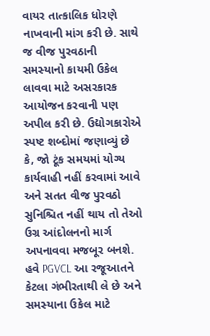વાયર તાત્કાલિક ધોરણે નાખવાની માંગ કરી છે. સાથે જ વીજ પુરવઠાની સમસ્યાનો કાયમી ઉકેલ લાવવા માટે અસરકારક આયોજન કરવાની પણ અપીલ કરી છે. ઉદ્યોગકારોએ સ્પષ્ટ શબ્દોમાં જણાવ્યું છે કે, જો ટૂંક સમયમાં યોગ્ય કાર્યવાહી નહીં કરવામાં આવે અને સતત વીજ પુરવઠો સુનિશ્ચિત નહીં થાય તો તેઓ ઉગ્ર આંદોલનનો માર્ગ અપનાવવા મજબૂર બનશે. હવે PGVCL આ રજૂઆતને કેટલા ગંભીરતાથી લે છે અને સમસ્યાના ઉકેલ માટે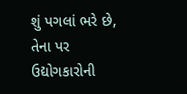શું પગલાં ભરે છે, તેના પર ઉદ્યોગકારોની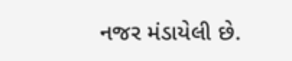નજર મંડાયેલી છે.